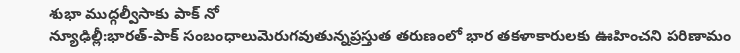శుభా ముద్గల్వీసాకు పాక్ నో
న్యూఢిల్లీ:భారత్-పాక్ సంబంధాలుమెరుగవుతున్నప్రస్తుత తరుణంలో భార తకళాకారులకు ఊహించని పరిణామం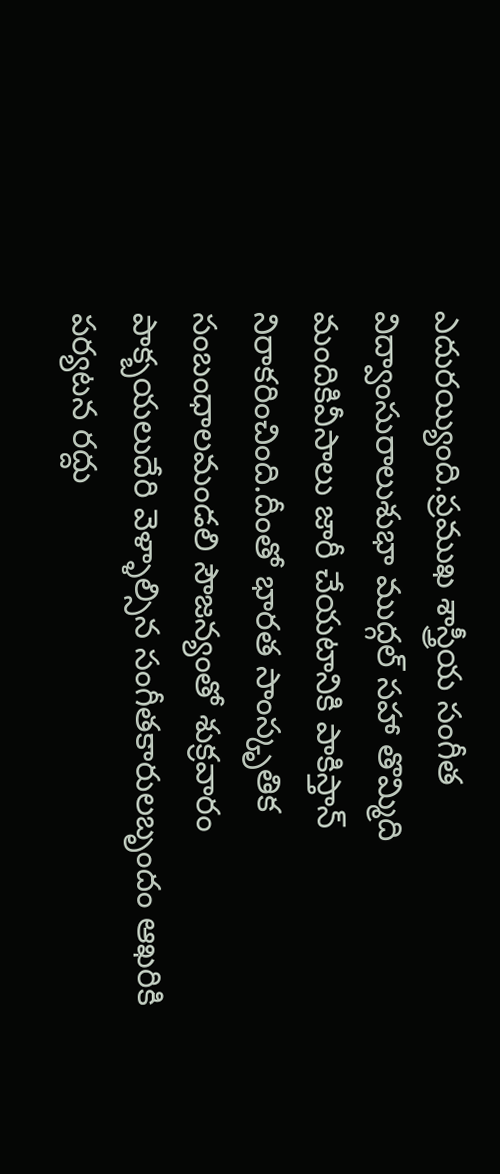ఎదురయ్యింది.ప్రముఖ శాస్త్రీయ సంగీత విద్వాంసురాలుశుభా ముద్గల్ సహా తొమ్మిది మందికివీసాలు జారీ చేయటానికి పాకిస్తాన్ నిరాకరించింది.దీంతో భారత సాంస్కృతిక సంబంధాలమండలి సౌజన్యంతో శుక్రవారం పాక్బయలుదేరి వెళ్ళాల్సిన సంగీతకారులబృందం ఆఖరికి పర్యటన రద్దు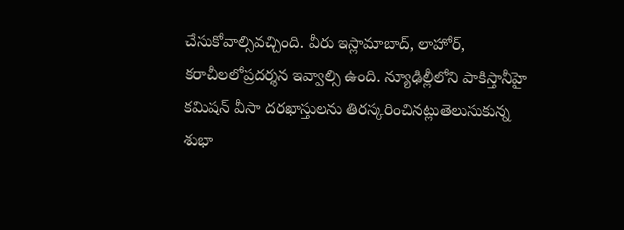చేసుకోవాల్సివచ్చింది. వీరు ఇస్లామాబాద్, లాహోర్, కరాచీలలోప్రదర్శన ఇవ్వాల్సి ఉంది. న్యూఢిల్లీలోని పాకిస్తానీహై కమిషన్ వీసా దరఖాస్తులను తిరస్కరించినట్లుతెలుసుకున్న శుభా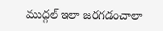ముద్గల్ ఇలా జరగడంచాలా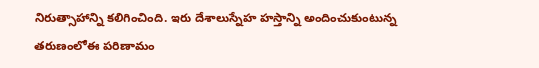నిరుత్సాహాన్ని కలిగించింది. ఇరు దేశాలుస్నేహ హస్తాన్ని అందించుకుంటున్న తరుణంలోఈ పరిణామం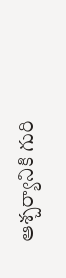ఆశ్చర్యానికి గురి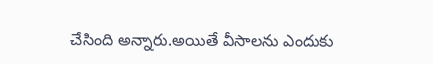చేసింది అన్నారు.అయితే వీసాలను ఎందుకు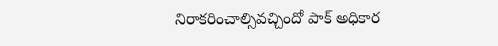నిరాకరించాల్సివచ్చిందో పాక్ అధికార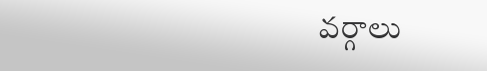వర్గాలు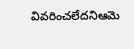వివరించలేదనిఆమె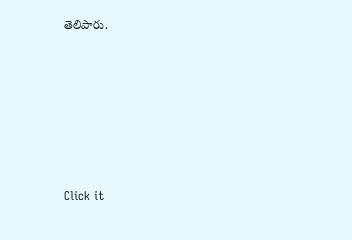తెలిపారు.












Click it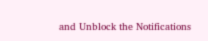and Unblock the Notifications